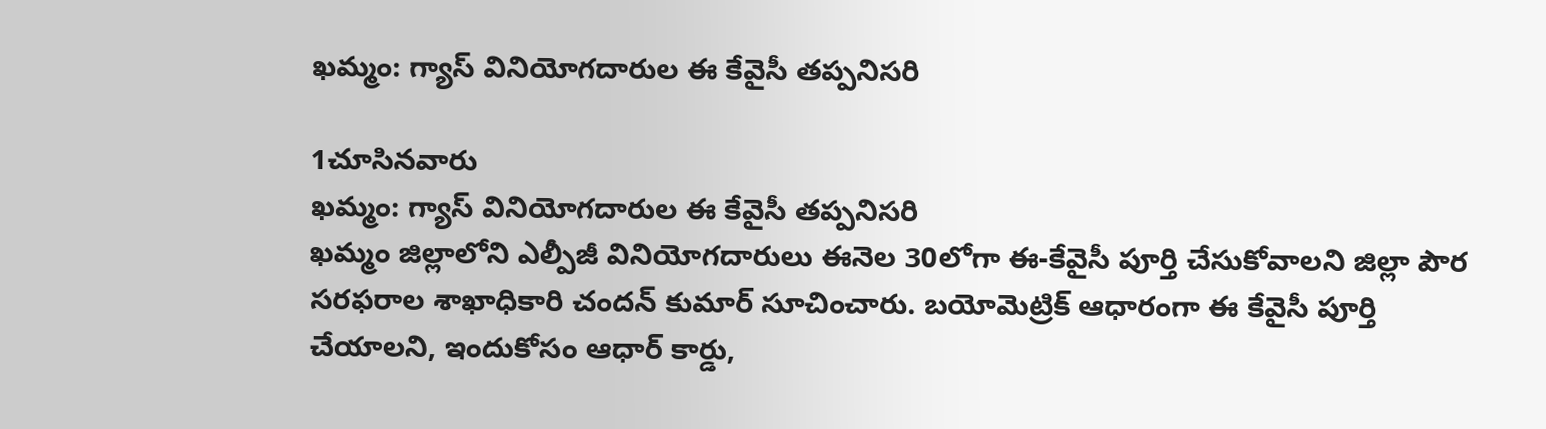ఖమ్మం: గ్యాస్ వినియోగదారుల ఈ కేవైసీ తప్పనిసరి

1చూసినవారు
ఖమ్మం: గ్యాస్ వినియోగదారుల ఈ కేవైసీ తప్పనిసరి
ఖమ్మం జిల్లాలోని ఎల్పీజీ వినియోగదారులు ఈనెల 30లోగా ఈ-కేవైసీ పూర్తి చేసుకోవాలని జిల్లా పౌర సరఫరాల శాఖాధికారి చందన్ కుమార్ సూచించారు. బయోమెట్రిక్ ఆధారంగా ఈ కేవైసీ పూర్తి చేయాలని, ఇందుకోసం ఆధార్ కార్డు,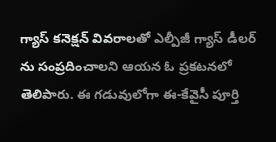గ్యాస్ కనెక్షన్ వివరాలతో ఎల్పీజీ గ్యాస్ డీలర్ ను సంప్రదించాలని ఆయన ఓ ప్రకటనలో తెలిపారు. ఈ గడువులోగా ఈ-కేవైసీ పూర్తి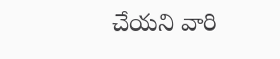చేయని వారి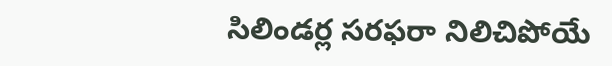సిలిండర్ల సరఫరా నిలిచిపోయే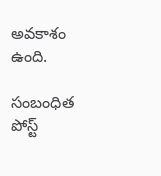అవకాశం ఉంది.

సంబంధిత పోస్ట్